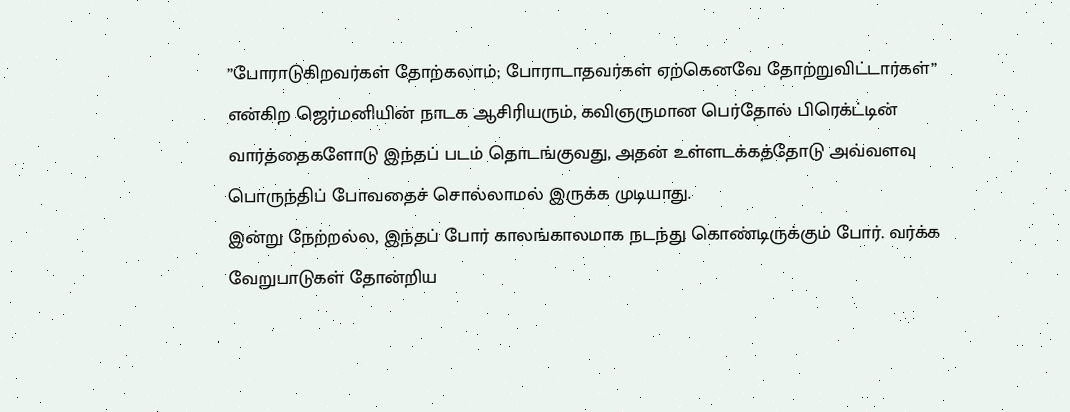”போராடுகிறவர்கள் தோற்கலாம்; போராடாதவர்கள் ஏற்கெனவே தோற்றுவிட்டார்கள்” என்கிற ஜெர்மனியின் நாடக ஆசிரியரும், கவிஞருமான பெர்தோல் பிரெக்ட்டின் வார்த்தைகளோடு இந்தப் படம் தொடங்குவது, அதன் உள்ளடக்கத்தோடு அவ்வளவு பொருந்திப் போவதைச் சொல்லாமல் இருக்க முடியாது.
இன்று நேற்றல்ல, இந்தப் போர் காலங்காலமாக நடந்து கொண்டிருக்கும் போர். வர்க்க வேறுபாடுகள் தோன்றிய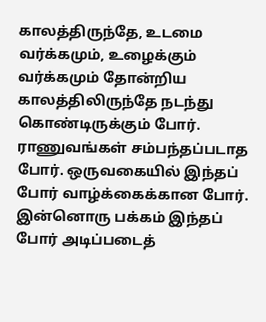காலத்திருந்தே, உடமை வர்க்கமும், உழைக்கும் வர்க்கமும் தோன்றிய காலத்திலிருந்தே நடந்து கொண்டிருக்கும் போர். ராணுவங்கள் சம்பந்தப்படாத போர். ஒருவகையில் இந்தப் போர் வாழ்க்கைக்கான போர். இன்னொரு பக்கம் இந்தப் போர் அடிப்படைத்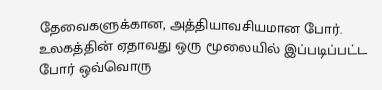தேவைகளுக்கான, அத்தியாவசியமான போர்.
உலகத்தின் ஏதாவது ஒரு மூலையில் இப்படிப்பட்ட போர் ஒவ்வொரு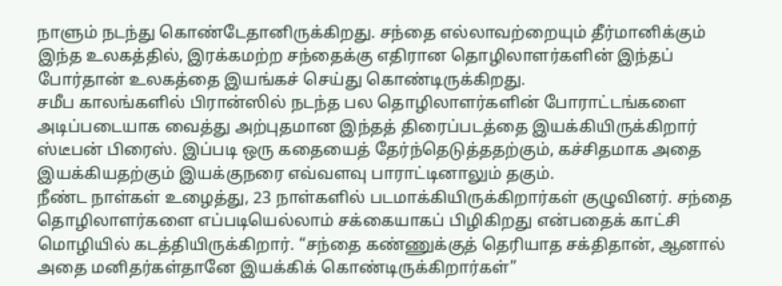நாளும் நடந்து கொண்டேதானிருக்கிறது. சந்தை எல்லாவற்றையும் தீர்மானிக்கும் இந்த உலகத்தில், இரக்கமற்ற சந்தைக்கு எதிரான தொழிலாளர்களின் இந்தப் போர்தான் உலகத்தை இயங்கச் செய்து கொண்டிருக்கிறது.
சமீப காலங்களில் பிரான்ஸில் நடந்த பல தொழிலாளர்களின் போராட்டங்களை அடிப்படையாக வைத்து அற்புதமான இந்தத் திரைப்படத்தை இயக்கியிருக்கிறார் ஸ்டீபன் பிரைஸ். இப்படி ஒரு கதையைத் தேர்ந்தெடுத்ததற்கும், கச்சிதமாக அதை இயக்கியதற்கும் இயக்குநரை எவ்வளவு பாராட்டினாலும் தகும்.
நீண்ட நாள்கள் உழைத்து, 23 நாள்களில் படமாக்கியிருக்கிறார்கள் குழுவினர். சந்தை தொழிலாளர்களை எப்படியெல்லாம் சக்கையாகப் பிழிகிறது என்பதைக் காட்சி மொழியில் கடத்தியிருக்கிறார். “சந்தை கண்ணுக்குத் தெரியாத சக்திதான், ஆனால் அதை மனிதர்கள்தானே இயக்கிக் கொண்டிருக்கிறார்கள்”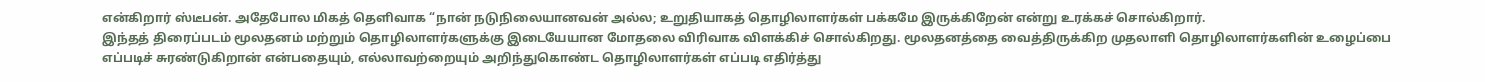என்கிறார் ஸ்டீபன். அதேபோல மிகத் தெளிவாக “நான் நடுநிலையானவன் அல்ல; உறுதியாகத் தொழிலாளர்கள் பக்கமே இருக்கிறேன் என்று உரக்கச் சொல்கிறார்.
இந்தத் திரைப்படம் மூலதனம் மற்றும் தொழிலாளர்களுக்கு இடையேயான மோதலை விரிவாக விளக்கிச் சொல்கிறது. மூலதனத்தை வைத்திருக்கிற முதலாளி தொழிலாளர்களின் உழைப்பை எப்படிச் சுரண்டுகிறான் என்பதையும், எல்லாவற்றையும் அறிந்துகொண்ட தொழிலாளர்கள் எப்படி எதிர்த்து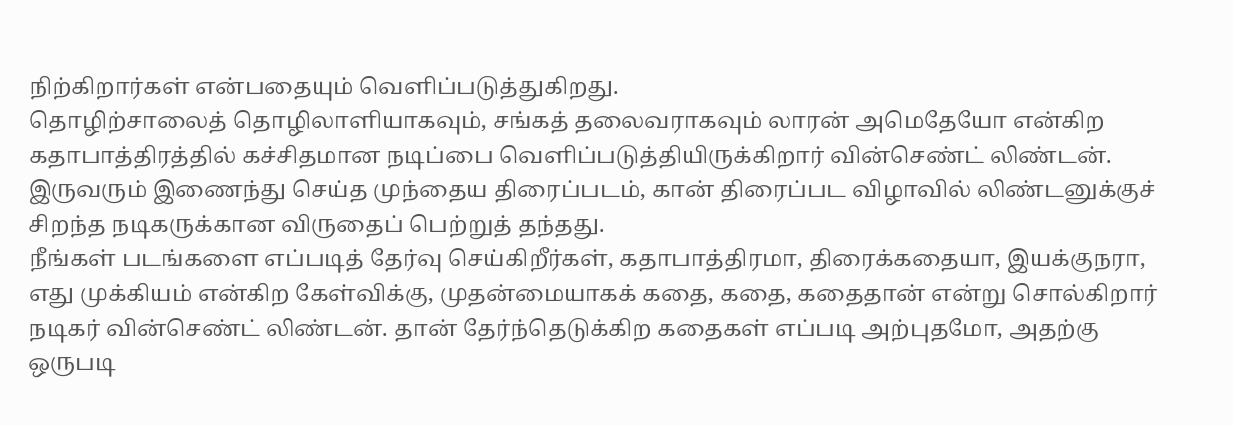நிற்கிறார்கள் என்பதையும் வெளிப்படுத்துகிறது.
தொழிற்சாலைத் தொழிலாளியாகவும், சங்கத் தலைவராகவும் லாரன் அமெதேயோ என்கிற கதாபாத்திரத்தில் கச்சிதமான நடிப்பை வெளிப்படுத்தியிருக்கிறார் வின்செண்ட் லிண்டன். இருவரும் இணைந்து செய்த முந்தைய திரைப்படம், கான் திரைப்பட விழாவில் லிண்டனுக்குச் சிறந்த நடிகருக்கான விருதைப் பெற்றுத் தந்தது.
நீங்கள் படங்களை எப்படித் தேர்வு செய்கிறீர்கள், கதாபாத்திரமா, திரைக்கதையா, இயக்குநரா, எது முக்கியம் என்கிற கேள்விக்கு, முதன்மையாகக் கதை, கதை, கதைதான் என்று சொல்கிறார் நடிகர் வின்செண்ட் லிண்டன். தான் தேர்ந்தெடுக்கிற கதைகள் எப்படி அற்புதமோ, அதற்கு ஒருபடி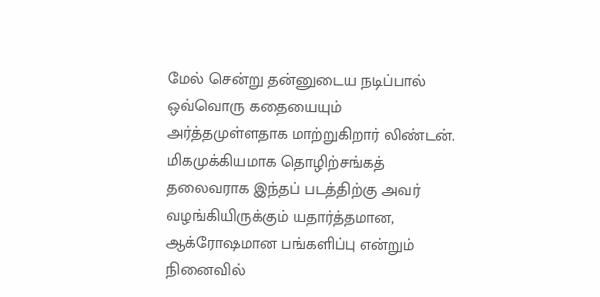மேல் சென்று தன்னுடைய நடிப்பால் ஒவ்வொரு கதையையும் அர்த்தமுள்ளதாக மாற்றுகிறார் லிண்டன். மிகமுக்கியமாக தொழிற்சங்கத் தலைவராக இந்தப் படத்திற்கு அவர் வழங்கியிருக்கும் யதார்த்தமான, ஆக்ரோஷமான பங்களிப்பு என்றும் நினைவில்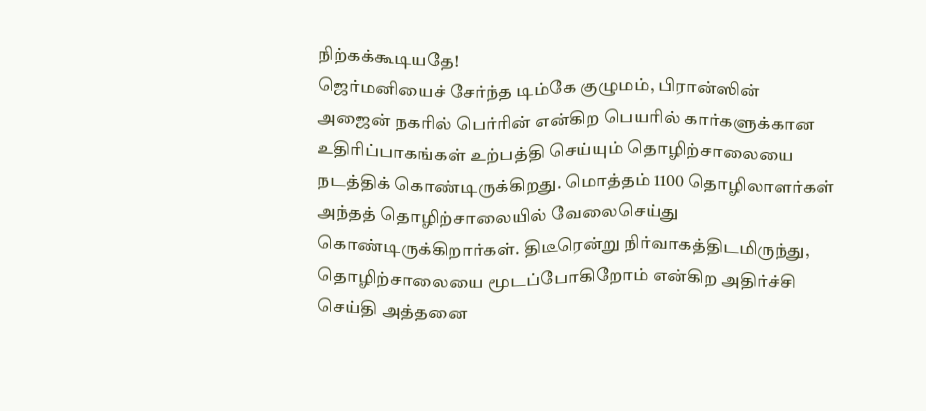நிற்கக்கூடியதே!
ஜெர்மனியைச் சேர்ந்த டிம்கே குழுமம், பிரான்ஸின் அஜைன் நகரில் பெர்ரின் என்கிற பெயரில் கார்களுக்கான உதிரிப்பாகங்கள் உற்பத்தி செய்யும் தொழிற்சாலையை நடத்திக் கொண்டிருக்கிறது. மொத்தம் 1100 தொழிலாளர்கள் அந்தத் தொழிற்சாலையில் வேலைசெய்து கொண்டிருக்கிறார்கள். திடீரென்று நிர்வாகத்திடமிருந்து, தொழிற்சாலையை மூடப்போகிறோம் என்கிற அதிர்ச்சி செய்தி அத்தனை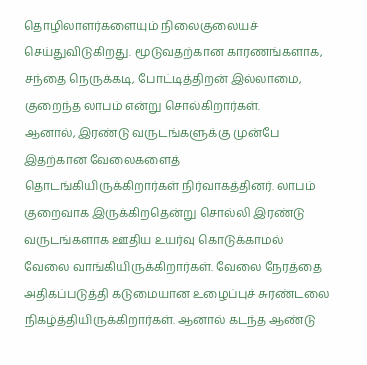தொழிலாளர்களையும் நிலைகுலையச் செய்துவிடுகிறது. மூடுவதற்கான காரணங்களாக, சந்தை நெருக்கடி, போட்டித்திறன் இல்லாமை, குறைந்த லாபம் என்று சொல்கிறார்கள்.
ஆனால், இரண்டு வருடங்களுக்கு முன்பே இதற்கான வேலைகளைத் தொடங்கியிருக்கிறார்கள் நிர்வாகத்தினர். லாபம் குறைவாக இருக்கிறதென்று சொல்லி இரண்டு வருடங்களாக ஊதிய உயர்வு கொடுக்காமல் வேலை வாங்கியிருக்கிறார்கள். வேலை நேரத்தை அதிகப்படுத்தி கடுமையான உழைப்புச் சுரண்டலை நிகழ்த்தியிருக்கிறார்கள். ஆனால் கடந்த ஆண்டு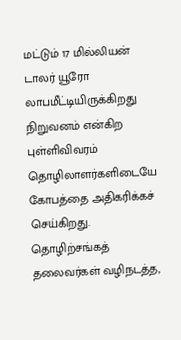மட்டும் 17 மில்லியன் டாலர் யூரோ லாபமீட்டியிருக்கிறது நிறுவனம் என்கிற புள்ளிவிவரம் தொழிலாளர்களிடையே கோபத்தை அதிகரிக்கச் செய்கிறது. தொழிற்சங்கத் தலைவர்கள் வழிநடத்த,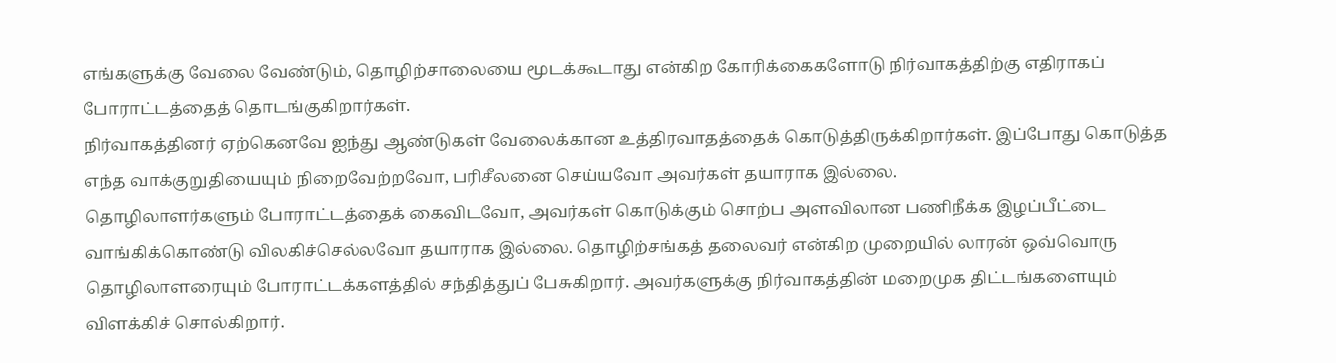எங்களுக்கு வேலை வேண்டும், தொழிற்சாலையை மூடக்கூடாது என்கிற கோரிக்கைகளோடு நிர்வாகத்திற்கு எதிராகப் போராட்டத்தைத் தொடங்குகிறார்கள்.
நிர்வாகத்தினர் ஏற்கெனவே ஐந்து ஆண்டுகள் வேலைக்கான உத்திரவாதத்தைக் கொடுத்திருக்கிறார்கள். இப்போது கொடுத்த எந்த வாக்குறுதியையும் நிறைவேற்றவோ, பரிசீலனை செய்யவோ அவர்கள் தயாராக இல்லை.
தொழிலாளர்களும் போராட்டத்தைக் கைவிடவோ, அவர்கள் கொடுக்கும் சொற்ப அளவிலான பணிநீக்க இழப்பீட்டை வாங்கிக்கொண்டு விலகிச்செல்லவோ தயாராக இல்லை. தொழிற்சங்கத் தலைவர் என்கிற முறையில் லாரன் ஒவ்வொரு தொழிலாளரையும் போராட்டக்களத்தில் சந்தித்துப் பேசுகிறார். அவர்களுக்கு நிர்வாகத்தின் மறைமுக திட்டங்களையும் விளக்கிச் சொல்கிறார்.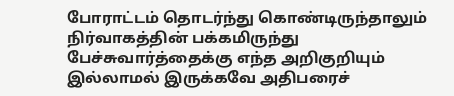போராட்டம் தொடர்ந்து கொண்டிருந்தாலும் நிர்வாகத்தின் பக்கமிருந்து பேச்சுவார்த்தைக்கு எந்த அறிகுறியும் இல்லாமல் இருக்கவே அதிபரைச்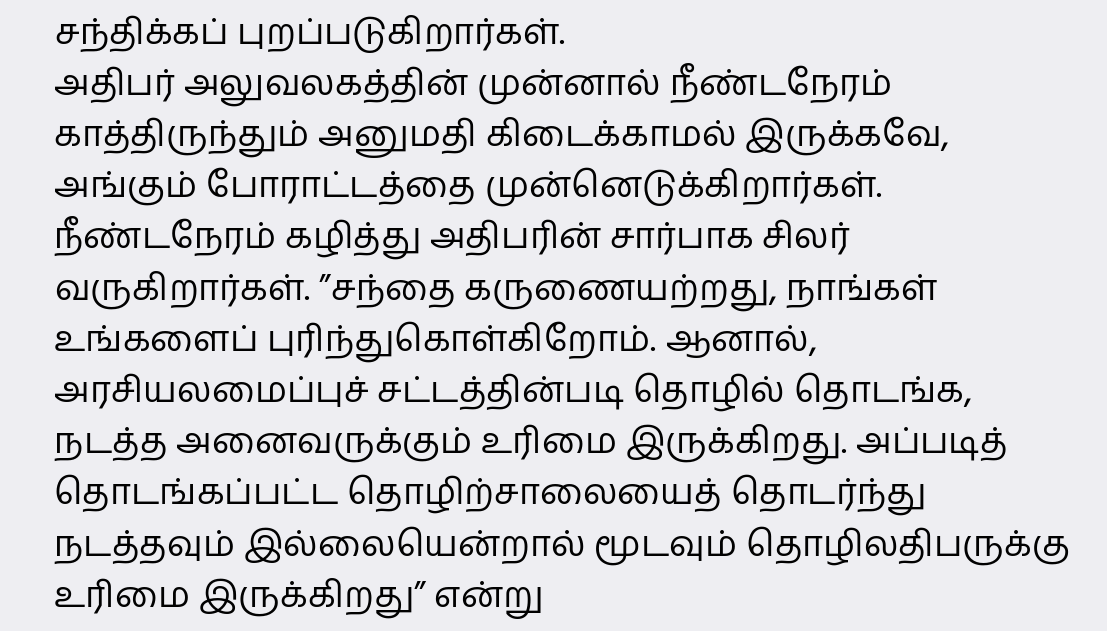சந்திக்கப் புறப்படுகிறார்கள்.
அதிபர் அலுவலகத்தின் முன்னால் நீண்டநேரம் காத்திருந்தும் அனுமதி கிடைக்காமல் இருக்கவே, அங்கும் போராட்டத்தை முன்னெடுக்கிறார்கள். நீண்டநேரம் கழித்து அதிபரின் சார்பாக சிலர் வருகிறார்கள். ”சந்தை கருணையற்றது, நாங்கள் உங்களைப் புரிந்துகொள்கிறோம். ஆனால், அரசியலமைப்புச் சட்டத்தின்படி தொழில் தொடங்க, நடத்த அனைவருக்கும் உரிமை இருக்கிறது. அப்படித் தொடங்கப்பட்ட தொழிற்சாலையைத் தொடர்ந்து நடத்தவும் இல்லையென்றால் மூடவும் தொழிலதிபருக்கு உரிமை இருக்கிறது” என்று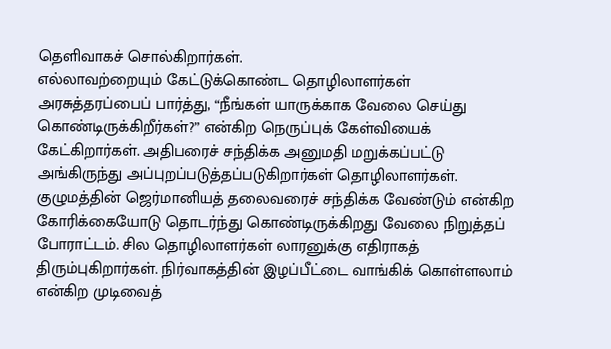தெளிவாகச் சொல்கிறார்கள்.
எல்லாவற்றையும் கேட்டுக்கொண்ட தொழிலாளர்கள் அரசுத்தரப்பைப் பார்த்து, “நீங்கள் யாருக்காக வேலை செய்து கொண்டிருக்கிறீர்கள்?” என்கிற நெருப்புக் கேள்வியைக் கேட்கிறார்கள். அதிபரைச் சந்திக்க அனுமதி மறுக்கப்பட்டு அங்கிருந்து அப்புறப்படுத்தப்படுகிறார்கள் தொழிலாளர்கள்.
குழுமத்தின் ஜெர்மானியத் தலைவரைச் சந்திக்க வேண்டும் என்கிற கோரிக்கையோடு தொடர்ந்து கொண்டிருக்கிறது வேலை நிறுத்தப் போராட்டம். சில தொழிலாளர்கள் லாரனுக்கு எதிராகத் திரும்புகிறார்கள். நிர்வாகத்தின் இழப்பீட்டை வாங்கிக் கொள்ளலாம் என்கிற முடிவைத்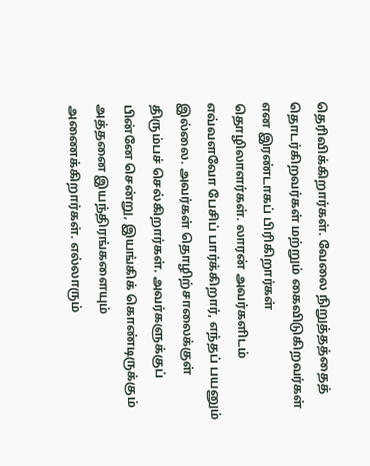தெரிவிக்கிறார்கள். வேலை நிறுத்தத்தைத் தொடர்கிறவர்கள் மற்றும் கைவிடுகிறவர்கள் என இரண்டாகப் பிரிகிறார்கள் தொழிலாளர்கள். லாரன் அவர்களிடம் எவ்வளவோ பேசிப் பார்க்கிறார், எந்தப் பயனும் இல்லை. அவர்கள் தொழிற்சாலைக்குள் திரும்பச் செல்கிறார்கள். அவர்களுக்குப் பின்னே சென்று, இயங்கிக் கொண்டிருக்கும் அத்தனை இயந்திரங்களையும் அணைக்கிறார்கள். எல்லாரும்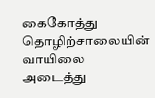கைகோத்து தொழிற்சாலையின் வாயிலை அடைத்து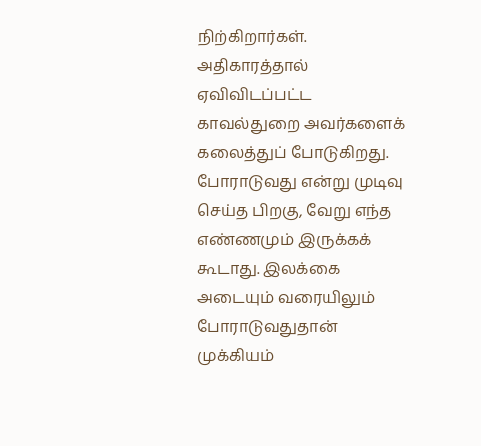நிற்கிறார்கள். அதிகாரத்தால் ஏவிவிடப்பட்ட காவல்துறை அவர்களைக் கலைத்துப் போடுகிறது.
போராடுவது என்று முடிவு செய்த பிறகு, வேறு எந்த எண்ணமும் இருக்கக் கூடாது. இலக்கை அடையும் வரையிலும் போராடுவதுதான் முக்கியம்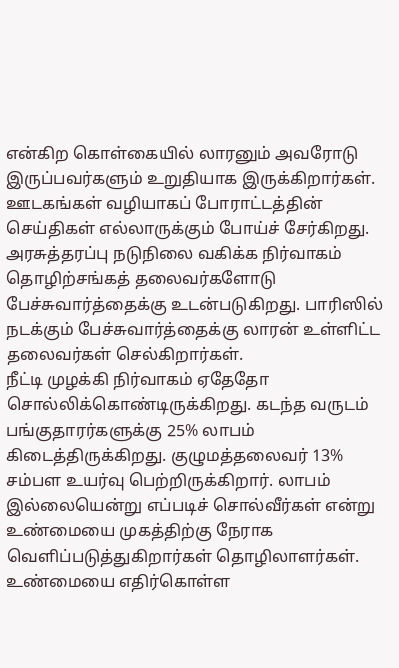என்கிற கொள்கையில் லாரனும் அவரோடு இருப்பவர்களும் உறுதியாக இருக்கிறார்கள். ஊடகங்கள் வழியாகப் போராட்டத்தின் செய்திகள் எல்லாருக்கும் போய்ச் சேர்கிறது. அரசுத்தரப்பு நடுநிலை வகிக்க நிர்வாகம் தொழிற்சங்கத் தலைவர்களோடு பேச்சுவார்த்தைக்கு உடன்படுகிறது. பாரிஸில் நடக்கும் பேச்சுவார்த்தைக்கு லாரன் உள்ளிட்ட தலைவர்கள் செல்கிறார்கள்.
நீட்டி முழக்கி நிர்வாகம் ஏதேதோ சொல்லிக்கொண்டிருக்கிறது. கடந்த வருடம் பங்குதாரர்களுக்கு 25% லாபம் கிடைத்திருக்கிறது. குழுமத்தலைவர் 13% சம்பள உயர்வு பெற்றிருக்கிறார். லாபம் இல்லையென்று எப்படிச் சொல்வீர்கள் என்று உண்மையை முகத்திற்கு நேராக வெளிப்படுத்துகிறார்கள் தொழிலாளர்கள்.
உண்மையை எதிர்கொள்ள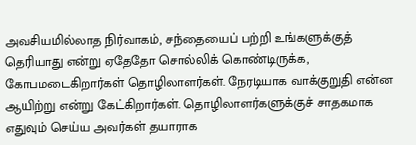அவசியமில்லாத நிர்வாகம், சந்தையைப் பற்றி உங்களுக்குத் தெரியாது என்று ஏதேதோ சொல்லிக் கொண்டிருக்க, கோபமடைகிறார்கள் தொழிலாளர்கள். நேரடியாக வாக்குறுதி என்ன ஆயிற்று என்று கேட்கிறார்கள். தொழிலாளர்களுக்குச் சாதகமாக எதுவும் செய்ய அவர்கள் தயாராக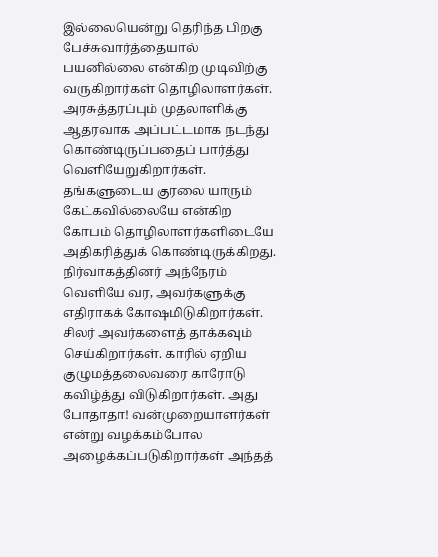இல்லையென்று தெரிந்த பிறகு பேச்சுவார்த்தையால் பயனில்லை என்கிற முடிவிற்கு வருகிறார்கள் தொழிலாளர்கள்.
அரசுத்தரப்பும் முதலாளிக்கு ஆதரவாக அப்பட்டமாக நடந்து கொண்டிருப்பதைப் பார்த்து வெளியேறுகிறார்கள். தங்களுடைய குரலை யாரும் கேட்கவில்லையே என்கிற கோபம் தொழிலாளர்களிடையே அதிகரித்துக் கொண்டிருக்கிறது. நிர்வாகத்தினர் அந்நேரம் வெளியே வர, அவர்களுக்கு எதிராகக் கோஷமிடுகிறார்கள்.
சிலர் அவர்களைத் தாக்கவும் செய்கிறார்கள். காரில் ஏறிய குழுமத்தலைவரை காரோடு கவிழ்த்து விடுகிறார்கள். அது போதாதா! வன்முறையாளர்கள் என்று வழக்கம்போல அழைக்கப்படுகிறார்கள் அந்தத்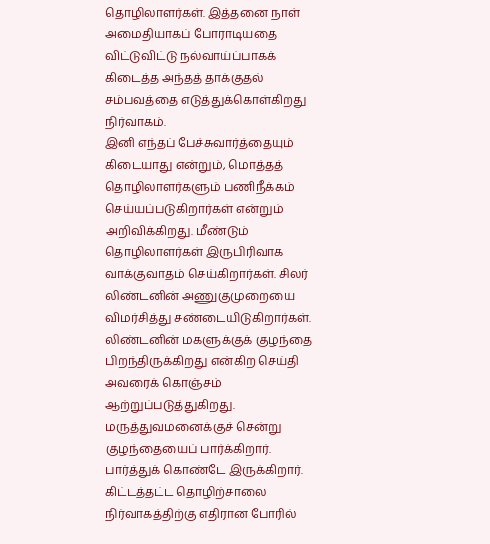தொழிலாளர்கள். இத்தனை நாள் அமைதியாகப் போராடியதை விட்டுவிட்டு நல்வாய்ப்பாகக் கிடைத்த அந்தத் தாக்குதல் சம்பவத்தை எடுத்துக்கொள்கிறது நிர்வாகம்.
இனி எந்தப் பேச்சுவார்த்தையும் கிடையாது என்றும், மொத்தத் தொழிலாளர்களும் பணிநீக்கம் செய்யப்படுகிறார்கள் என்றும் அறிவிக்கிறது. மீண்டும் தொழிலாளர்கள் இருபிரிவாக வாக்குவாதம் செய்கிறார்கள். சிலர் லிண்டனின் அணுகுமுறையை விமர்சித்து சண்டையிடுகிறார்கள். லிண்டனின் மகளுக்குக் குழந்தை பிறந்திருக்கிறது என்கிற செய்தி அவரைக் கொஞ்சம் ஆற்றுப்படுத்துகிறது. மருத்துவமனைக்குச் சென்று குழந்தையைப் பார்க்கிறார். பார்த்துக் கொண்டே இருக்கிறார்.
கிட்டத்தட்ட தொழிற்சாலை நிர்வாகத்திற்கு எதிரான போரில்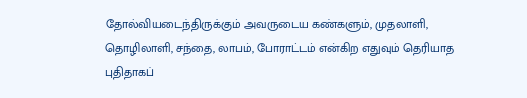தோல்வியடைந்திருக்கும் அவருடைய கண்களும், முதலாளி, தொழிலாளி, சந்தை, லாபம், போராட்டம் என்கிற எதுவும் தெரியாத புதிதாகப்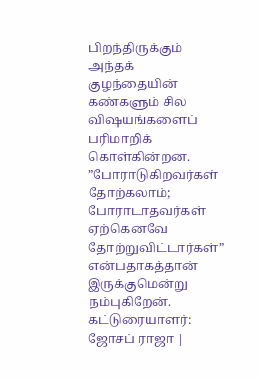பிறந்திருக்கும் அந்தக் குழந்தையின் கண்களும் சில விஷயங்களைப் பரிமாறிக் கொள்கின்றன. ”போராடுகிறவர்கள் தோற்கலாம்; போராடாதவர்கள் ஏற்கெனவே தோற்றுவிட்டார்கள்” என்பதாகத்தான் இருக்குமென்று நம்புகிறேன்.
கட்டுரையாளர்: ஜோசப் ராஜா |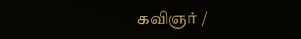கவிஞர் /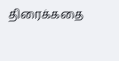திரைக்கதை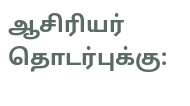ஆசிரியர்
தொடர்புக்கு: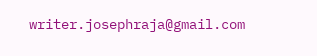writer.josephraja@gmail.com